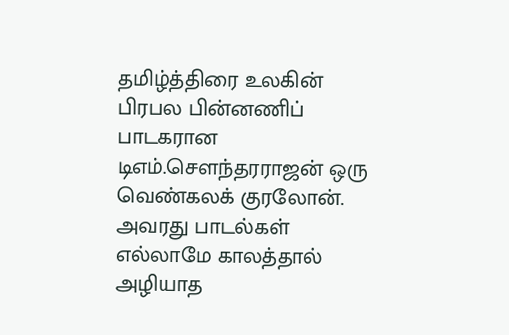தமிழ்த்திரை உலகின் பிரபல பின்னணிப் பாடகரான டிஎம்.சௌந்தரராஜன் ஒரு வெண்கலக் குரலோன். அவரது பாடல்கள் எல்லாமே காலத்தால் அழியாத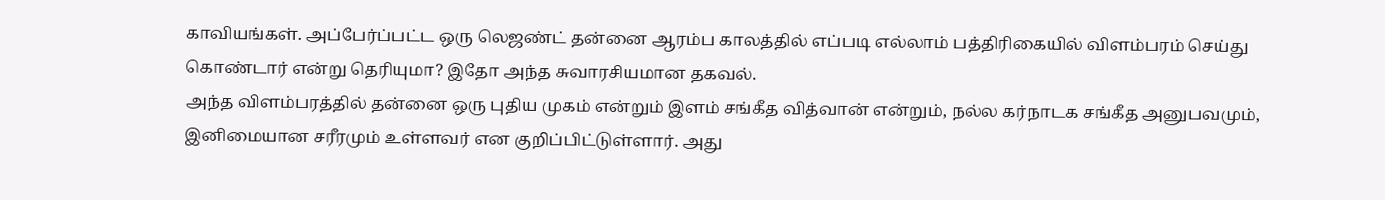காவியங்கள். அப்பேர்ப்பட்ட ஒரு லெஜண்ட் தன்னை ஆரம்ப காலத்தில் எப்படி எல்லாம் பத்திரிகையில் விளம்பரம் செய்து கொண்டார் என்று தெரியுமா? இதோ அந்த சுவாரசியமான தகவல்.
அந்த விளம்பரத்தில் தன்னை ஒரு புதிய முகம் என்றும் இளம் சங்கீத வித்வான் என்றும், நல்ல கர்நாடக சங்கீத அனுபவமும், இனிமையான சரீரமும் உள்ளவர் என குறிப்பிட்டுள்ளார். அது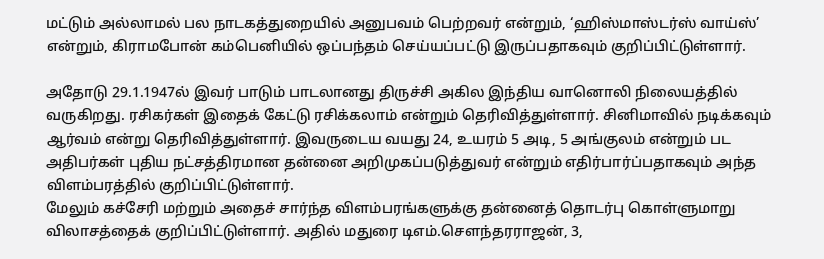மட்டும் அல்லாமல் பல நாடகத்துறையில் அனுபவம் பெற்றவர் என்றும், ‘ஹிஸ்மாஸ்டர்ஸ் வாய்ஸ்’ என்றும், கிராமபோன் கம்பெனியில் ஒப்பந்தம் செய்யப்பட்டு இருப்பதாகவும் குறிப்பிட்டுள்ளார்.

அதோடு 29.1.1947ல் இவர் பாடும் பாடலானது திருச்சி அகில இந்திய வானொலி நிலையத்தில் வருகிறது. ரசிகர்கள் இதைக் கேட்டு ரசிக்கலாம் என்றும் தெரிவித்துள்ளார். சினிமாவில் நடிக்கவும் ஆர்வம் என்று தெரிவித்துள்ளார். இவருடைய வயது 24, உயரம் 5 அடி, 5 அங்குலம் என்றும் பட அதிபர்கள் புதிய நட்சத்திரமான தன்னை அறிமுகப்படுத்துவர் என்றும் எதிர்பார்ப்பதாகவும் அந்த விளம்பரத்தில் குறிப்பிட்டுள்ளார்.
மேலும் கச்சேரி மற்றும் அதைச் சார்ந்த விளம்பரங்களுக்கு தன்னைத் தொடர்பு கொள்ளுமாறு விலாசத்தைக் குறிப்பிட்டுள்ளார். அதில் மதுரை டிஎம்.சௌந்தரராஜன், 3,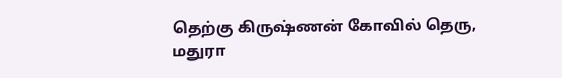தெற்கு கிருஷ்ணன் கோவில் தெரு, மதுரா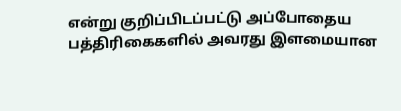என்று குறிப்பிடப்பட்டு அப்போதைய பத்திரிகைகளில் அவரது இளமையான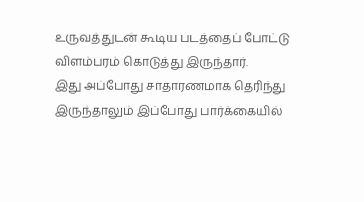உருவத்துடன் கூடிய படத்தைப் போட்டு விளம்பரம் கொடுத்து இருந்தார்.
இது அப்போது சாதாரணமாக தெரிந்து இருந்தாலும் இப்போது பார்க்கையில்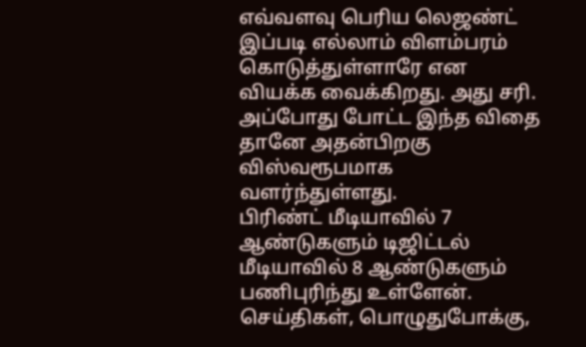எவ்வளவு பெரிய லெஜண்ட் இப்படி எல்லாம் விளம்பரம் கொடுத்துள்ளாரே என வியக்க வைக்கிறது. அது சரி. அப்போது போட்ட இந்த விதை தானே அதன்பிறகு விஸ்வரூபமாக வளர்ந்துள்ளது.
பிரிண்ட் மீடியாவில் 7 ஆண்டுகளும் டிஜிட்டல் மீடியாவில் 8 ஆண்டுகளும் பணிபுரிந்து உள்ளேன். செய்திகள், பொழுதுபோக்கு,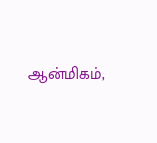ஆன்மிகம்,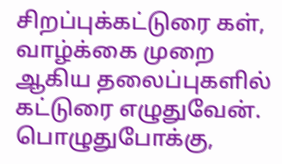சிறப்புக்கட்டுரை கள், வாழ்க்கை முறை ஆகிய தலைப்புகளில் கட்டுரை எழுதுவேன். பொழுதுபோக்கு,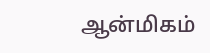ஆன்மிகம்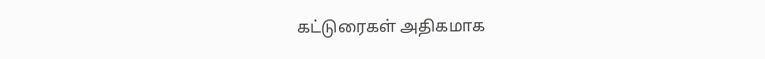கட்டுரைகள் அதிகமாக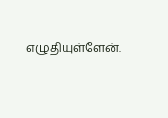எழுதியுள்ளேன்.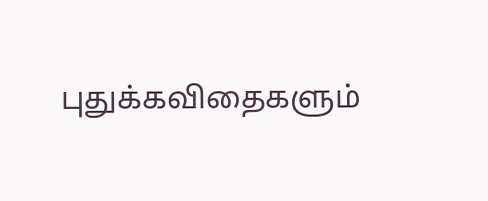புதுக்கவிதைகளும்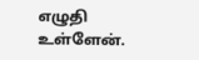எழுதி உள்ளேன்.